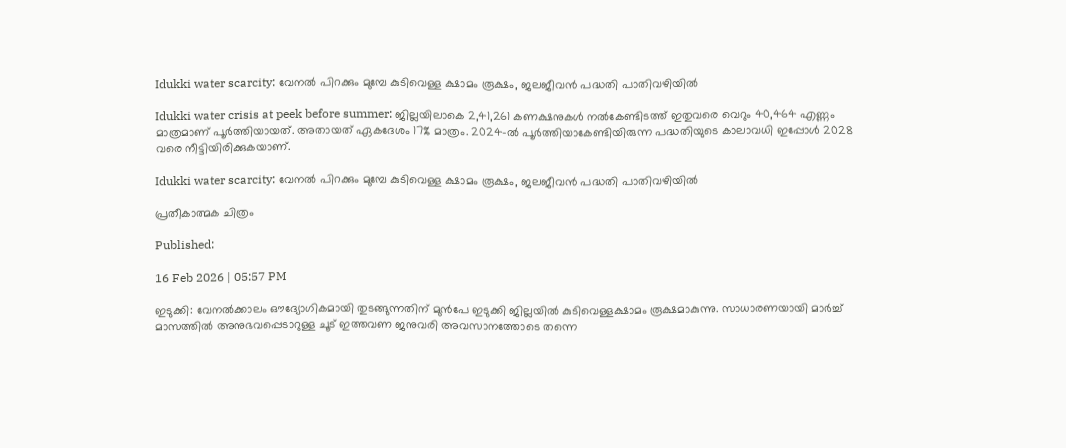Idukki water scarcity: വേനൽ പിറക്കും മുമ്പേ കുടിവെള്ള ക്ഷാമം രൂക്ഷം, ജലജീവൻ പദ്ധതി പാതിവഴിയിൽ

Idukki water crisis at peek before summer: ജില്ലയിലാകെ 2,41,261 കണക്ഷനുകൾ നൽകേണ്ടിടത്ത് ഇതുവരെ വെറും 40,464 എണ്ണം മാത്രമാണ് പൂർത്തിയായത്. അതായത് ഏകദേശം 17% മാത്രം. 2024-ൽ പൂർത്തിയാകേണ്ടിയിരുന്ന പദ്ധതിയുടെ കാലാവധി ഇപ്പോൾ 2028 വരെ നീട്ടിയിരിക്കുകയാണ്.

Idukki water scarcity: വേനൽ പിറക്കും മുമ്പേ കുടിവെള്ള ക്ഷാമം രൂക്ഷം, ജലജീവൻ പദ്ധതി പാതിവഴിയിൽ

പ്രതീകാത്മക ചിത്രം

Published:

16 Feb 2026 | 05:57 PM

ഇടുക്കി: വേനൽക്കാലം ഔദ്യോഗികമായി തുടങ്ങുന്നതിന് മുൻപേ ഇടുക്കി ജില്ലയിൽ കുടിവെള്ളക്ഷാമം രൂക്ഷമാകുന്നു. സാധാരണയായി മാർച്ച് മാസത്തിൽ അനുഭവപ്പെടാറുള്ള ചൂട് ഇത്തവണ ജനുവരി അവസാനത്തോടെ തന്നെ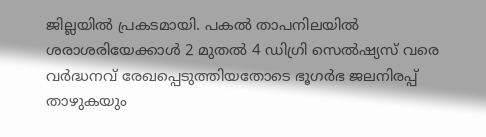ജില്ലയിൽ പ്രകടമായി. പകൽ താപനിലയിൽ ശരാശരിയേക്കാൾ 2 മുതൽ 4 ഡിഗ്രി സെൽഷ്യസ് വരെ വർദ്ധനവ് രേഖപ്പെടുത്തിയതോടെ ഭൂഗർഭ ജലനിരപ്പ് താഴുകയും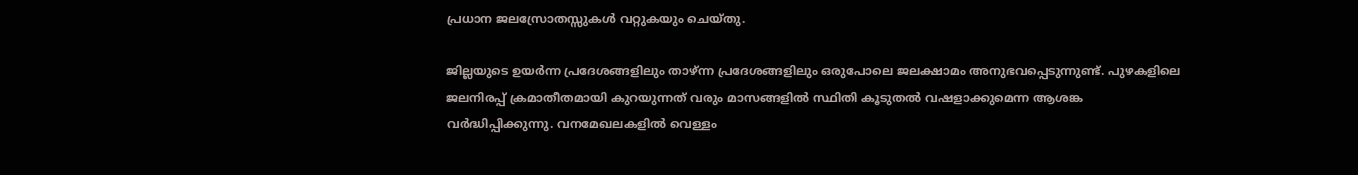പ്രധാന ജലസ്രോതസ്സുകൾ വറ്റുകയും ചെയ്തു.

ജില്ലയുടെ ഉയർന്ന പ്രദേശങ്ങളിലും താഴ്ന്ന പ്രദേശങ്ങളിലും ഒരുപോലെ ജലക്ഷാമം അനുഭവപ്പെടുന്നുണ്ട്. പുഴകളിലെ ജലനിരപ്പ് ക്രമാതീതമായി കുറയുന്നത് വരും മാസങ്ങളിൽ സ്ഥിതി കൂടുതൽ വഷളാക്കുമെന്ന ആശങ്ക വർദ്ധിപ്പിക്കുന്നു. വനമേഖലകളിൽ വെള്ളം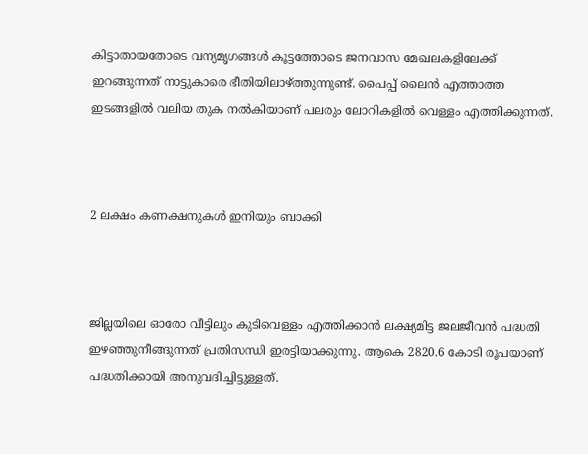കിട്ടാതായതോടെ വന്യമൃഗങ്ങൾ കൂട്ടത്തോടെ ജനവാസ മേഖലകളിലേക്ക് ഇറങ്ങുന്നത് നാട്ടുകാരെ ഭീതിയിലാഴ്ത്തുന്നുണ്ട്. പൈപ്പ് ലൈൻ എത്താത്ത ഇടങ്ങളിൽ വലിയ തുക നൽകിയാണ് പലരും ലോറികളിൽ വെള്ളം എത്തിക്കുന്നത്.



2 ലക്ഷം കണക്ഷനുകൾ ഇനിയും ബാക്കി



ജില്ലയിലെ ഓരോ വീട്ടിലും കുടിവെള്ളം എത്തിക്കാൻ ലക്ഷ്യമിട്ട ജലജീവൻ പദ്ധതി ഇഴഞ്ഞുനീങ്ങുന്നത് പ്രതിസന്ധി ഇരട്ടിയാക്കുന്നു. ആകെ 2820.6 കോടി രൂപയാണ് പദ്ധതിക്കായി അനുവദിച്ചിട്ടുള്ളത്.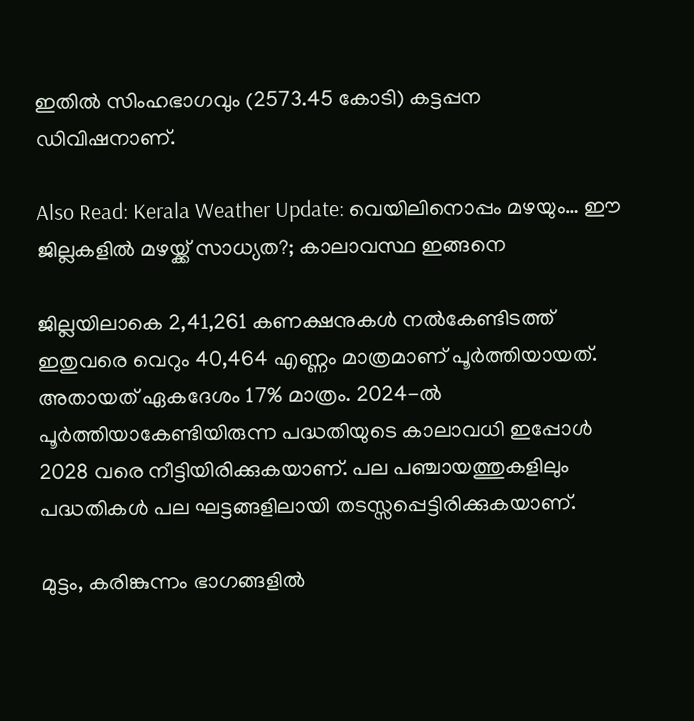ഇതിൽ സിംഹഭാഗവും (2573.45 കോടി) കട്ടപ്പന ഡിവിഷനാണ്.

Also Read: Kerala Weather Update: വെയിലിനൊപ്പം മഴയും… ഈ ജില്ലകളിൽ മഴയ്ക്ക് സാധ്യത?; കാലാവസ്ഥ ഇങ്ങനെ

ജില്ലയിലാകെ 2,41,261 കണക്ഷനുകൾ നൽകേണ്ടിടത്ത് ഇതുവരെ വെറും 40,464 എണ്ണം മാത്രമാണ് പൂർത്തിയായത്. അതായത് ഏകദേശം 17% മാത്രം. 2024-ൽ പൂർത്തിയാകേണ്ടിയിരുന്ന പദ്ധതിയുടെ കാലാവധി ഇപ്പോൾ 2028 വരെ നീട്ടിയിരിക്കുകയാണ്. പല പഞ്ചായത്തുകളിലും പദ്ധതികൾ പല ഘട്ടങ്ങളിലായി തടസ്സപ്പെട്ടിരിക്കുകയാണ്.

മുട്ടം, കരിങ്കുന്നം ഭാഗങ്ങളിൽ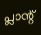പ്ലാന്റ്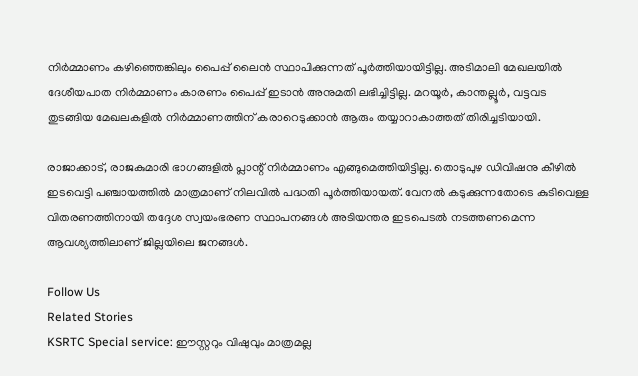നിർമ്മാണം കഴിഞ്ഞെങ്കിലും പൈപ്പ് ലൈൻ സ്ഥാപിക്കുന്നത് പൂർത്തിയായിട്ടില്ല. അടിമാലി മേഖലയിൽ ദേശീയപാത നിർമ്മാണം കാരണം പൈപ്പ് ഇടാൻ അനുമതി ലഭിച്ചിട്ടില്ല. മറയൂർ, കാന്തല്ലൂർ, വട്ടവട തുടങ്ങിയ മേഖലകളിൽ നിർമ്മാണത്തിന് കരാറെടുക്കാൻ ആരും തയ്യാറാകാത്തത് തിരിച്ചടിയായി.

രാജാക്കാട്, രാജകുമാരി ഭാഗങ്ങളിൽ പ്ലാന്റ് നിർമ്മാണം എങ്ങുമെത്തിയിട്ടില്ല. തൊടുപുഴ ഡിവിഷനു കീഴിൽ ഇടവെട്ടി പഞ്ചായത്തിൽ മാത്രമാണ് നിലവിൽ പദ്ധതി പൂർത്തിയായത്. വേനൽ കടുക്കുന്നതോടെ കുടിവെള്ള വിതരണത്തിനായി തദ്ദേശ സ്വയംഭരണ സ്ഥാപനങ്ങൾ അടിയന്തര ഇടപെടൽ നടത്തണമെന്ന ആവശ്യത്തിലാണ് ജില്ലയിലെ ജനങ്ങൾ.

Follow Us
Related Stories
KSRTC Special service: ഈസ്റ്ററും വിഷുവും മാത്രമല്ല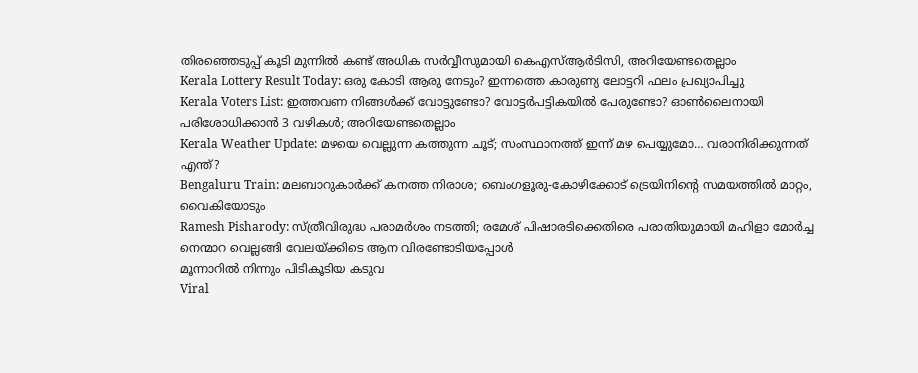തിരഞ്ഞെടുപ്പ് കൂടി മുന്നിൽ കണ്ട് അധിക സർവ്വീസുമായി കെഎസ്ആർടിസി, അറിയേണ്ടതെല്ലാം
Kerala Lottery Result Today: ഒരു കോടി ആരു നേടും? ഇന്നത്തെ കാരുണ്യ ലോട്ടറി ഫലം പ്രഖ്യാപിച്ചു
Kerala Voters List: ഇത്തവണ നിങ്ങൾക്ക് വോട്ടുണ്ടോ? വോട്ടർപട്ടികയിൽ പേരുണ്ടോ? ഓൺലൈനായി പരിശോധിക്കാൻ 3 വഴികൾ; അറിയേണ്ടതെല്ലാം
Kerala Weather Update: മഴയെ വെല്ലുന്ന കത്തുന്ന ചൂട്; സംസ്ഥാനത്ത് ഇന്ന് മഴ പെയ്യുമോ… വരാനിരിക്കുന്നത് എന്ത്?
Bengaluru Train: മലബാറുകാര്‍ക്ക് കനത്ത നിരാശ; ബെംഗളൂരു-കോഴിക്കോട് ട്രെയിനിന്റെ സമയത്തില്‍ മാറ്റം, വൈകിയോടും
Ramesh Pisharody: സ്ത്രീവിരുദ്ധ പരാമർശം നടത്തി; രമേശ് പിഷാരടിക്കെതിരെ പരാതിയുമായി മഹിളാ മോർച്ച
നെന്മാറ വെല്ലങ്ങി വേലയ്ക്കിടെ ആന വിരണ്ടോടിയപ്പോൾ
മൂന്നാറിൽ നിന്നും പിടികൂടിയ കടുവ
Viral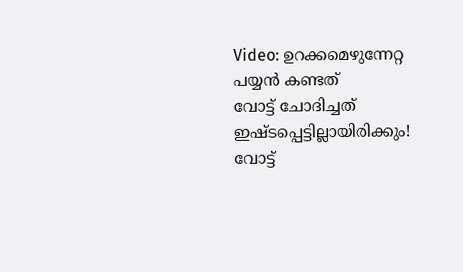Video: ഉറക്കമെഴുന്നേറ്റ പയ്യൻ കണ്ടത്
വോട്ട് ചോദിച്ചത് ഇഷ്ടപ്പെട്ടില്ലായിരിക്കും! വോട്ട്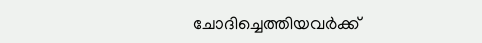ചോദിച്ചെത്തിയവർക്ക്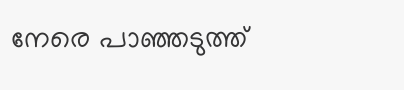നേരെ പാഞ്ഞടുത്ത്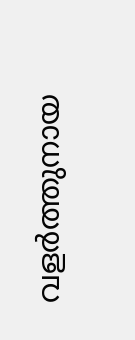വളർത്തുനായ